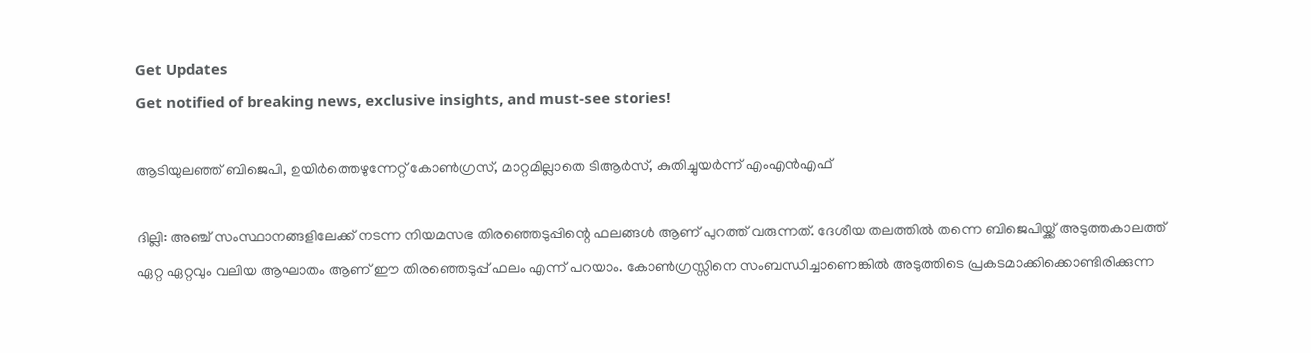Get Updates
Get notified of breaking news, exclusive insights, and must-see stories!

ആടിയുലഞ്ഞ് ബിജെപി, ഉയിര്‍ത്തെഴുന്നേറ്റ് കോണ്‍ഗ്രസ്, മാറ്റമില്ലാതെ ടിആര്‍സ്, കുതിച്ചുയര്‍ന്ന് എംഎൻഎഫ്

ദില്ലി: അഞ്ച് സംസ്ഥാനങ്ങളിലേക്ക് നടന്ന നിയമസഭ തിരഞ്ഞെടുപ്പിന്റെ ഫലങ്ങള്‍ ആണ് പുറത്ത് വരുന്നത്. ദേശീയ തലത്തില്‍ തന്നെ ബിജെപിയ്ക്ക് അടുത്തകാലത്ത് ഏറ്റ ഏറ്റവും വലിയ ആഘാതം ആണ് ഈ തിരഞ്ഞെടുപ്പ് ഫലം എന്ന് പറയാം. കോണ്‍ഗ്രസ്സിനെ സംബന്ധിച്ചാണെങ്കില്‍ അടുത്തിടെ പ്രകടമാക്കിക്കൊണ്ടിരിക്കുന്ന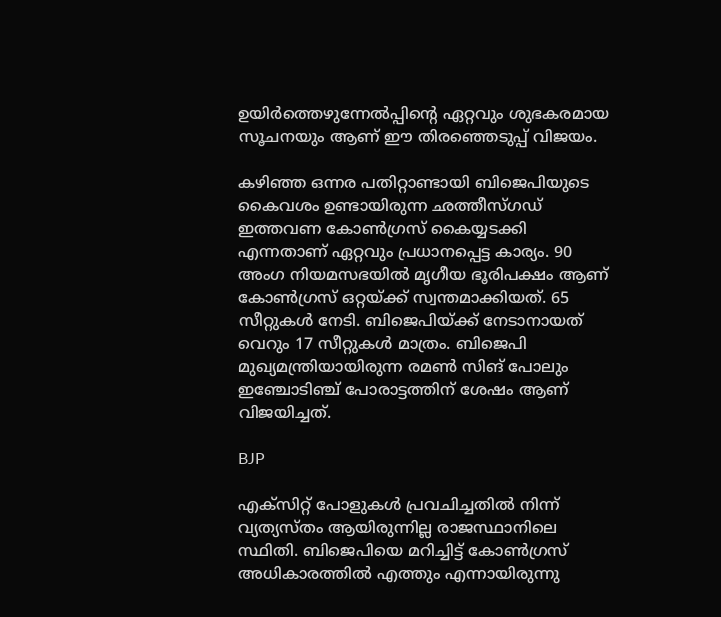ഉയിര്‍ത്തെഴുന്നേല്‍പ്പിന്റെ ഏറ്റവും ശുഭകരമായ സൂചനയും ആണ് ഈ തിരഞ്ഞെടുപ്പ് വിജയം.

കഴിഞ്ഞ ഒന്നര പതിറ്റാണ്ടായി ബിജെപിയുടെ കൈവശം ഉണ്ടായിരുന്ന ഛത്തീസ്ഗഡ് ഇത്തവണ കോണ്‍ഗ്രസ് കൈയ്യടക്കി എന്നതാണ് ഏറ്റവും പ്രധാനപ്പെട്ട കാര്യം. 90 അംഗ നിയമസഭയില്‍ മൃഗീയ ഭൂരിപക്ഷം ആണ് കോണ്‍ഗ്രസ് ഒറ്റയ്ക്ക് സ്വന്തമാക്കിയത്. 65 സീറ്റുകള്‍ നേടി. ബിജെപിയ്ക്ക് നേടാനായത് വെറും 17 സീറ്റുകള്‍ മാത്രം. ബിജെപി മുഖ്യമന്ത്രിയായിരുന്ന രമണ്‍ സിങ് പോലും ഇഞ്ചോടിഞ്ച് പോരാട്ടത്തിന് ശേഷം ആണ് വിജയിച്ചത്.

BJP

എക്‌സിറ്റ് പോളുകള്‍ പ്രവചിച്ചതില്‍ നിന്ന് വ്യത്യസ്തം ആയിരുന്നില്ല രാജസ്ഥാനിലെ സ്ഥിതി. ബിജെപിയെ മറിച്ചിട്ട് കോണ്‍ഗ്രസ് അധികാരത്തില്‍ എത്തും എന്നായിരുന്നു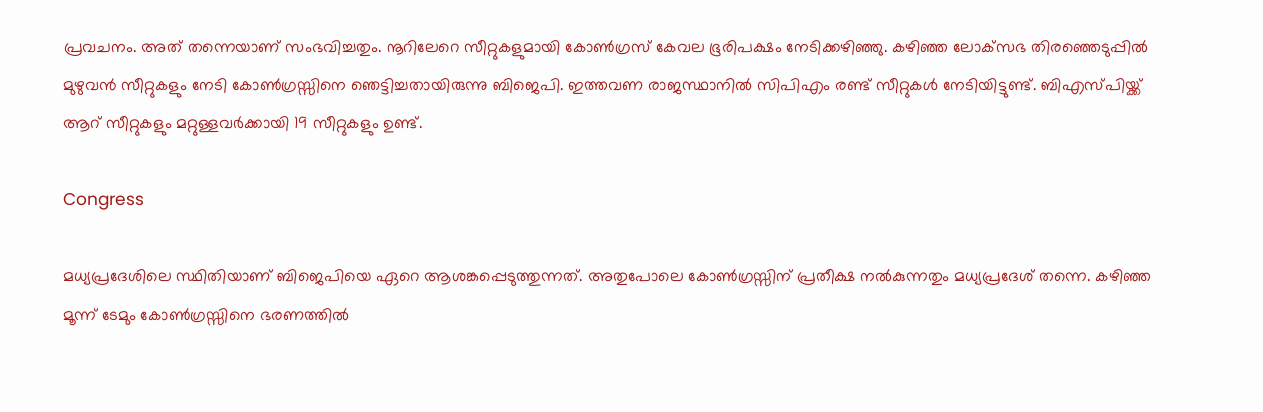പ്രവചനം. അത് തന്നെയാണ് സംഭവിച്ചതും. നൂറിലേറെ സീറ്റുകളുമായി കോണ്‍ഗ്രസ് കേവല ഭൂരിപക്ഷം നേടിക്കഴിഞ്ഞു. കഴിഞ്ഞ ലോക്‌സഭ തിരഞ്ഞെടുപ്പില്‍ മുഴുവന്‍ സീറ്റുകളും നേടി കോണ്‍ഗ്രസ്സിനെ ഞെട്ടിച്ചതായിരുന്നു ബിജെപി. ഇത്തവണ രാജസ്ഥാനില്‍ സിപിഎം രണ്ട് സീറ്റുകള്‍ നേടിയിട്ടുണ്ട്. ബിഎസ്പിയ്ക്ക് ആറ് സീറ്റുകളും മറ്റുള്ളവര്‍ക്കായി 19 സീറ്റുകളും ഉണ്ട്.

Congress

മധ്യപ്രദേശിലെ സ്ഥിതിയാണ് ബിജെപിയെ ഏറെ ആശങ്കപ്പെടുത്തുന്നത്. അതുപോലെ കോണ്‍ഗ്രസ്സിന് പ്രതീക്ഷ നല്‍കുന്നതും മധ്യപ്രദേശ് തന്നെ. കഴിഞ്ഞ മൂന്ന് ടേമും കോണ്‍ഗ്രസ്സിനെ ഭരണത്തില്‍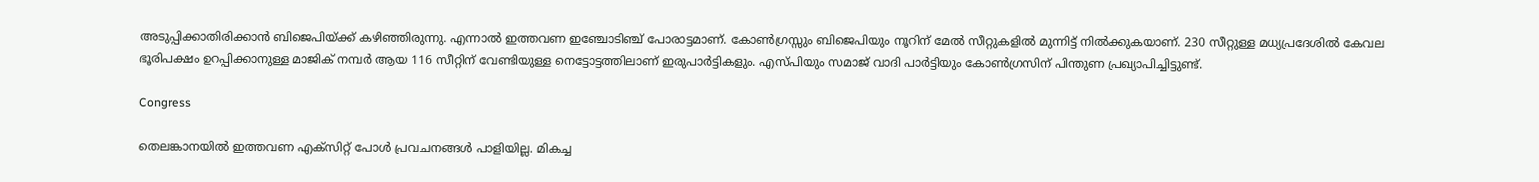അടുപ്പിക്കാതിരിക്കാന്‍ ബിജെപിയ്ക്ക് കഴിഞ്ഞിരുന്നു. എന്നാല്‍ ഇത്തവണ ഇഞ്ചോടിഞ്ച് പോരാട്ടമാണ്. കോണ്‍ഗ്രസ്സും ബിജെപിയും നൂറിന് മേല്‍ സീറ്റുകളില്‍ മുന്നിട്ട് നില്‍ക്കുകയാണ്. 230 സീറ്റുള്ള മധ്യപ്രദേശില്‍ കേവല ഭൂരിപക്ഷം ഉറപ്പിക്കാനുള്ള മാജിക് നമ്പര്‍ ആയ 116 സീറ്റിന് വേണ്ടിയുള്ള നെട്ടോട്ടത്തിലാണ് ഇരുപാര്‍ട്ടികളും. എസ്പിയും സമാജ് വാദി പാര്‍ട്ടിയും കോണ്‍ഗ്രസിന് പിന്തുണ പ്രഖ്യാപിച്ചിട്ടുണ്ട്.

Congress

തെലങ്കാനയില്‍ ഇത്തവണ എക്‌സിറ്റ് പോള്‍ പ്രവചനങ്ങള്‍ പാളിയില്ല. മികച്ച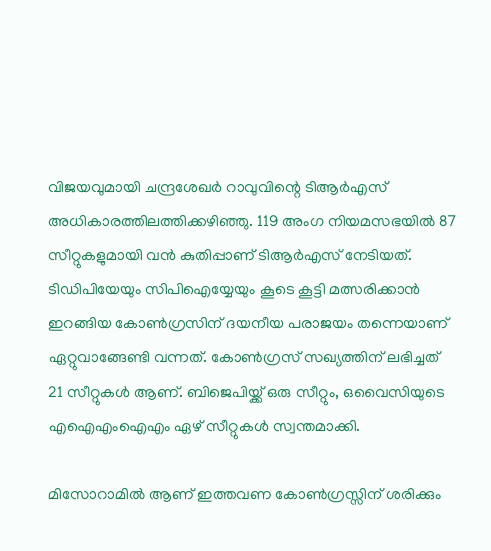വിജയവുമായി ചന്ദ്രശേഖര്‍ റാവുവിന്റെ ടിആര്‍എസ് അധികാരത്തിലത്തിക്കഴിഞ്ഞു. 119 അംഗ നിയമസഭയില്‍ 87 സീറ്റുകളുമായി വന്‍ കുതിപ്പാണ് ടിആര്‍എസ് നേടിയത്. ടിഡിപിയേയും സിപിഐയ്യേയും കൂടെ കൂട്ടി മത്സരിക്കാന്‍ ഇറങ്ങിയ കോണ്‍ഗ്രസിന് ദയനീയ പരാജയം തന്നെയാണ് ഏറ്റുവാങ്ങേണ്ടി വന്നത്. കോണ്‍ഗ്രസ് സഖ്യത്തിന് ലഭിച്ചത് 21 സീറ്റുകള്‍ ആണ്. ബിജെപിയ്ക്ക് ഒരു സീറ്റും, ഒവൈസിയുടെ എഐഎംഐഎം ഏഴ് സീറ്റുകള്‍ സ്വന്തമാക്കി.

മിസോറാമില്‍ ആണ് ഇത്തവണ കോണ്‍ഗ്രസ്സിന് ശരിക്കും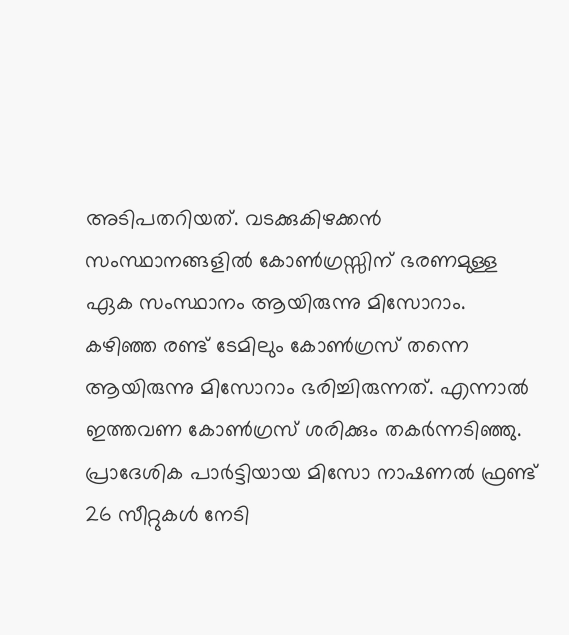അടിപതറിയത്. വടക്കുകിഴക്കന്‍ സംസ്ഥാനങ്ങളില്‍ കോണ്‍ഗ്രസ്സിന് ഭരണമുള്ള ഏക സംസ്ഥാനം ആയിരുന്നു മിസോറാം. കഴിഞ്ഞ രണ്ട് ടേമിലും കോണ്‍ഗ്രസ് തന്നെ ആയിരുന്നു മിസോറാം ഭരിച്ചിരുന്നത്. എന്നാല്‍ ഇത്തവണ കോണ്‍ഗ്രസ് ശരിക്കും തകര്‍ന്നടിഞ്ഞു. പ്രാദേശിക പാര്‍ട്ടിയായ മിസോ നാഷണല്‍ ഫ്രണ്ട് 26 സീറ്റുകള്‍ നേടി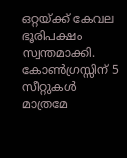ഒറ്റയ്ക്ക് കേവല ഭൂരിപക്ഷം സ്വന്തമാക്കി. കോണ്‍ഗ്രസ്സിന് 5 സീറ്റുകള്‍ മാത്രമേ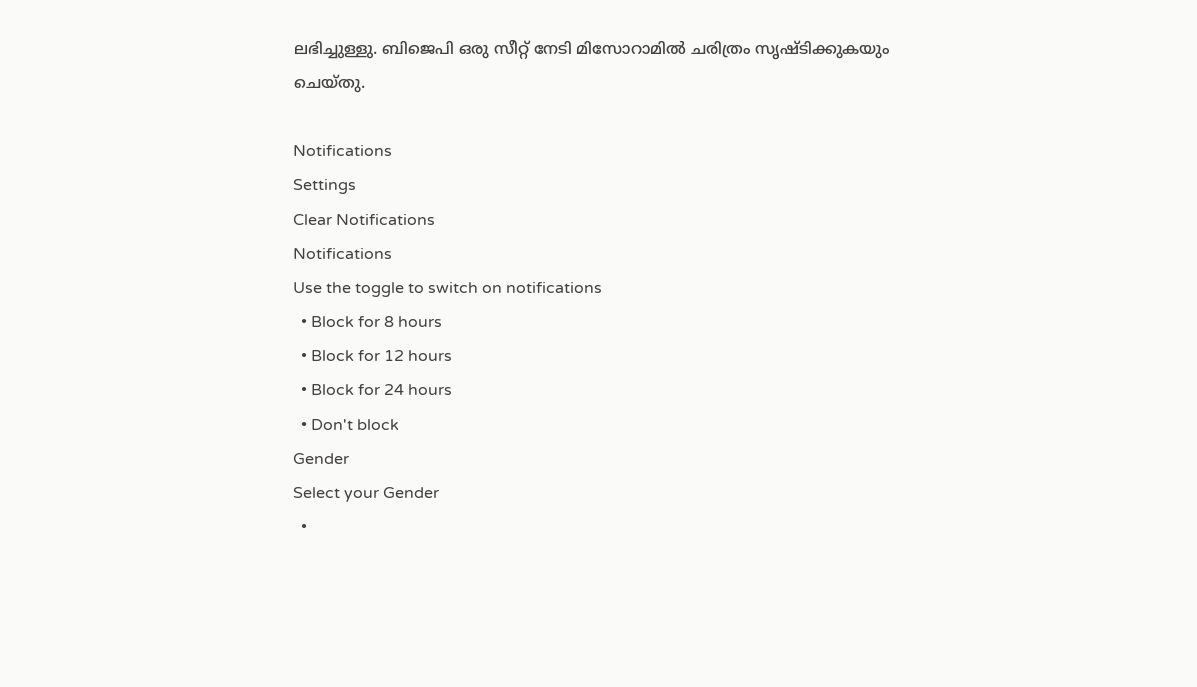ലഭിച്ചുള്ളു. ബിജെപി ഒരു സീറ്റ് നേടി മിസോറാമില്‍ ചരിത്രം സൃഷ്ടിക്കുകയും ചെയ്തു.

Notifications
Settings
Clear Notifications
Notifications
Use the toggle to switch on notifications
  • Block for 8 hours
  • Block for 12 hours
  • Block for 24 hours
  • Don't block
Gender
Select your Gender
  •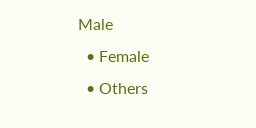Male
  • Female
  • Others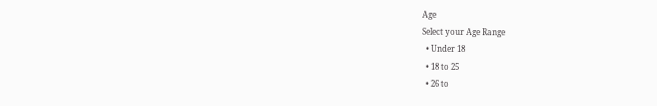Age
Select your Age Range
  • Under 18
  • 18 to 25
  • 26 to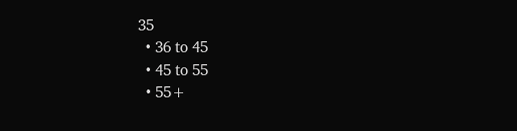35
  • 36 to 45
  • 45 to 55
  • 55+